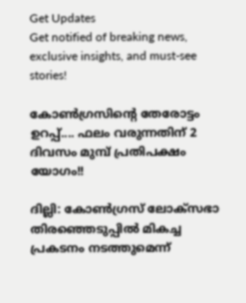Get Updates
Get notified of breaking news, exclusive insights, and must-see stories!

കോണ്‍ഗ്രസിന്റെ തേരോട്ടം ഉറപ്പ്.... ഫലം വരുന്നതിന് 2 ദിവസം മുമ്പ് പ്രതിപക്ഷം യോഗം!!

ദില്ലി: കോണ്‍ഗ്രസ് ലോക്‌സഭാ തിരഞ്ഞെടുപ്പില്‍ മികച്ച പ്രകടനം നടത്തുമെന്ന്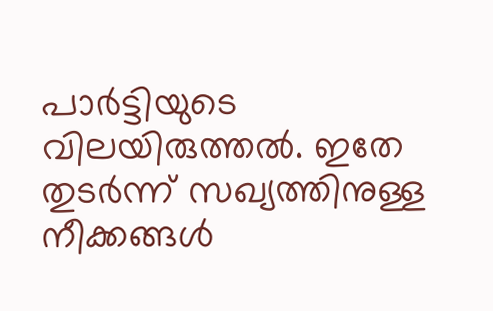പാര്‍ട്ടിയുടെ വിലയിരുത്തല്‍. ഇതേ തുടര്‍ന്ന് സഖ്യത്തിനുള്ള നീക്കങ്ങള്‍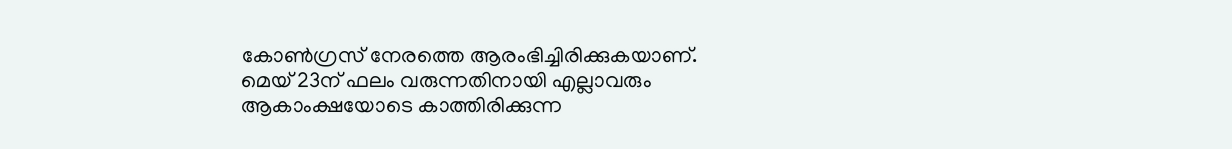കോണ്‍ഗ്രസ് നേരത്തെ ആരംഭിച്ചിരിക്കുകയാണ്. മെയ് 23ന് ഫലം വരുന്നതിനായി എല്ലാവരും ആകാംക്ഷയോടെ കാത്തിരിക്കുന്ന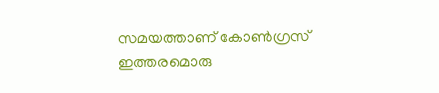സമയത്താണ് കോണ്‍ഗ്രസ് ഇത്തരമൊരു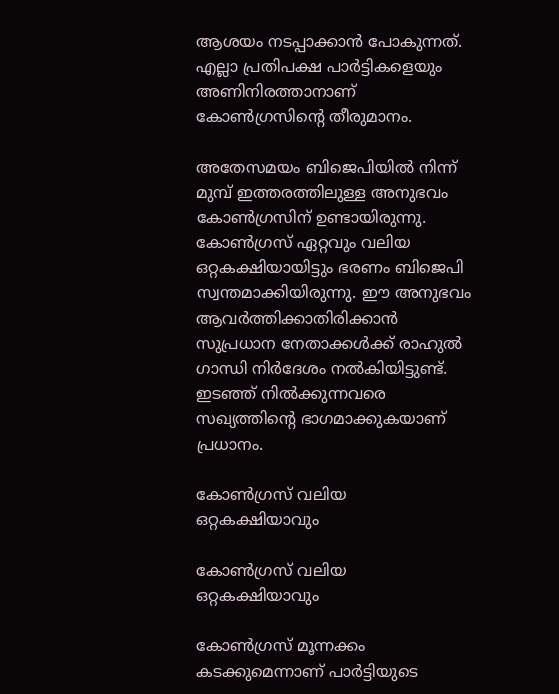ആശയം നടപ്പാക്കാന്‍ പോകുന്നത്. എല്ലാ പ്രതിപക്ഷ പാര്‍ട്ടികളെയും അണിനിരത്താനാണ് കോണ്‍ഗ്രസിന്റെ തീരുമാനം.

അതേസമയം ബിജെപിയില്‍ നിന്ന് മുമ്പ് ഇത്തരത്തിലുള്ള അനുഭവം കോണ്‍ഗ്രസിന് ഉണ്ടായിരുന്നു. കോണ്‍ഗ്രസ് ഏറ്റവും വലിയ ഒറ്റകക്ഷിയായിട്ടും ഭരണം ബിജെപി സ്വന്തമാക്കിയിരുന്നു. ഈ അനുഭവം ആവര്‍ത്തിക്കാതിരിക്കാന്‍ സുപ്രധാന നേതാക്കള്‍ക്ക് രാഹുല്‍ ഗാന്ധി നിര്‍ദേശം നല്‍കിയിട്ടുണ്ട്. ഇടഞ്ഞ് നില്‍ക്കുന്നവരെ സഖ്യത്തിന്റെ ഭാഗമാക്കുകയാണ് പ്രധാനം.

കോണ്‍ഗ്രസ് വലിയ ഒറ്റകക്ഷിയാവും

കോണ്‍ഗ്രസ് വലിയ ഒറ്റകക്ഷിയാവും

കോണ്‍ഗ്രസ് മൂന്നക്കം കടക്കുമെന്നാണ് പാര്‍ട്ടിയുടെ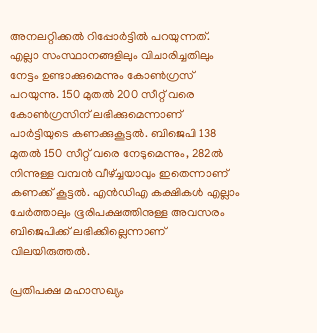അനലറ്റിക്കല്‍ റിപ്പോര്‍ട്ടില്‍ പറയുന്നത്. എല്ലാ സംസ്ഥാനങ്ങളിലും വിചാരിച്ചതിലും നേട്ടം ഉണ്ടാക്കുമെന്നും കോണ്‍ഗ്രസ് പറയുന്നു. 150 മുതല്‍ 200 സീറ്റ് വരെ കോണ്‍ഗ്രസിന് ലഭിക്കുമെന്നാണ് പാര്‍ട്ടിയുടെ കണക്കുകൂട്ടല്‍. ബിജെപി 138 മുതല്‍ 150 സീറ്റ് വരെ നേടുമെന്നും, 282ല്‍ നിന്നുള്ള വമ്പന്‍ വീഴ്ച്ചയാവും ഇതെന്നാണ് കണക്ക് കൂട്ടല്‍. എന്‍ഡിഎ കക്ഷികള്‍ എല്ലാം ചേര്‍ത്താലും ഭൂരിപക്ഷത്തിനുള്ള അവസരം ബിജെപിക്ക് ലഭിക്കില്ലെന്നാണ് വിലയിരുത്തല്‍.

പ്രതിപക്ഷ മഹാസഖ്യം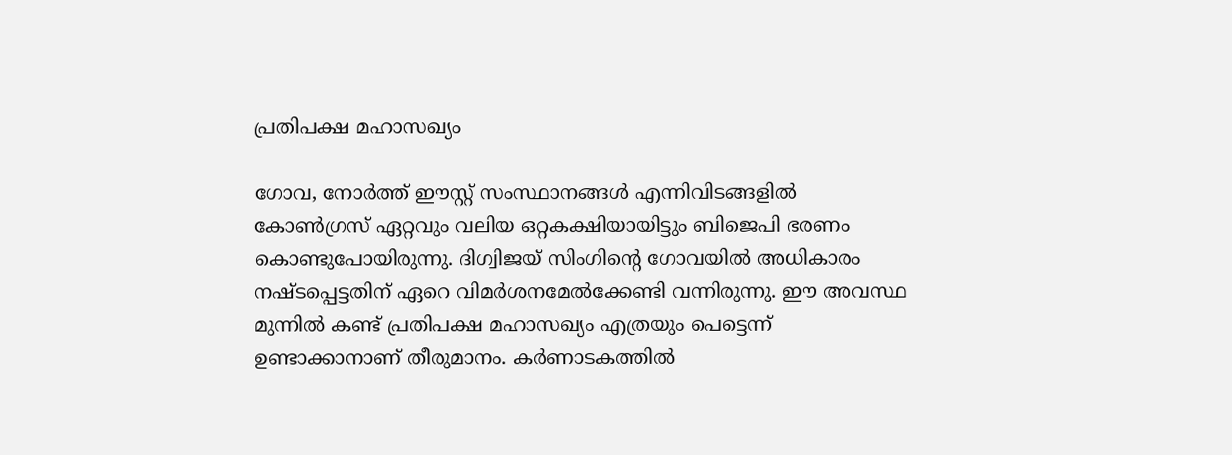പ്രതിപക്ഷ മഹാസഖ്യം

ഗോവ, നോര്‍ത്ത് ഈസ്റ്റ് സംസ്ഥാനങ്ങള്‍ എന്നിവിടങ്ങളില്‍ കോണ്‍ഗ്രസ് ഏറ്റവും വലിയ ഒറ്റകക്ഷിയായിട്ടും ബിജെപി ഭരണം കൊണ്ടുപോയിരുന്നു. ദിഗ്വിജയ് സിംഗിന്റെ ഗോവയില്‍ അധികാരം നഷ്ടപ്പെട്ടതിന് ഏറെ വിമര്‍ശനമേല്‍ക്കേണ്ടി വന്നിരുന്നു. ഈ അവസ്ഥ മുന്നില്‍ കണ്ട് പ്രതിപക്ഷ മഹാസഖ്യം എത്രയും പെട്ടെന്ന് ഉണ്ടാക്കാനാണ് തീരുമാനം. കര്‍ണാടകത്തില്‍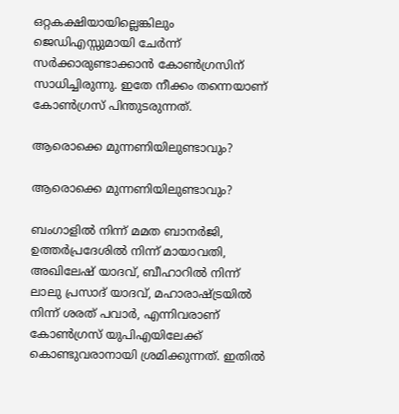ഒറ്റകക്ഷിയായില്ലെങ്കിലും ജെഡിഎസ്സുമായി ചേര്‍ന്ന് സര്‍ക്കാരുണ്ടാക്കാന്‍ കോണ്‍ഗ്രസിന് സാധിച്ചിരുന്നു. ഇതേ നീക്കം തന്നെയാണ് കോണ്‍ഗ്രസ് പിന്തുടരുന്നത്.

ആരൊക്കെ മുന്നണിയിലുണ്ടാവും?

ആരൊക്കെ മുന്നണിയിലുണ്ടാവും?

ബംഗാളില്‍ നിന്ന് മമത ബാനര്‍ജി, ഉത്തര്‍പ്രദേശില്‍ നിന്ന് മായാവതി, അഖിലേഷ് യാദവ്, ബീഹാറില്‍ നിന്ന് ലാലു പ്രസാദ് യാദവ്, മഹാരാഷ്ട്രയില്‍ നിന്ന് ശരത് പവാര്‍, എന്നിവരാണ് കോണ്‍ഗ്രസ് യുപിഎയിലേക്ക് കൊണ്ടുവരാനായി ശ്രമിക്കുന്നത്. ഇതില്‍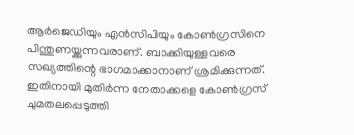ആര്‍ജെഡിയും എന്‍സിപിയും കോണ്‍ഗ്രസിനെ പിന്തുണയ്ക്കുന്നവരാണ്. ബാക്കിയുള്ളവരെ സഖ്യത്തിന്റെ ഭാഗമാക്കാനാണ് ശ്രമിക്കുന്നത്. ഇതിനായി മുതിര്‍ന്ന നേതാക്കളെ കോണ്‍ഗ്രസ് ചുമതലപ്പെടുത്തി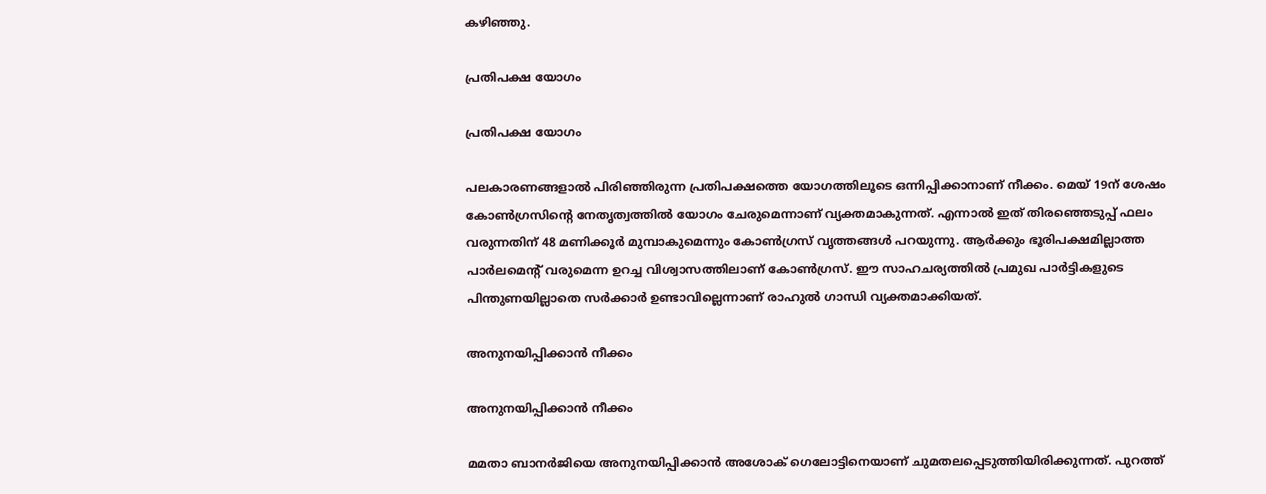കഴിഞ്ഞു.

പ്രതിപക്ഷ യോഗം

പ്രതിപക്ഷ യോഗം

പലകാരണങ്ങളാല്‍ പിരിഞ്ഞിരുന്ന പ്രതിപക്ഷത്തെ യോഗത്തിലൂടെ ഒന്നിപ്പിക്കാനാണ് നീക്കം. മെയ് 19ന് ശേഷം കോണ്‍ഗ്രസിന്റെ നേതൃത്വത്തില്‍ യോഗം ചേരുമെന്നാണ് വ്യക്തമാകുന്നത്. എന്നാല്‍ ഇത് തിരഞ്ഞെടുപ്പ് ഫലം വരുന്നതിന് 48 മണിക്കൂര്‍ മുമ്പാകുമെന്നും കോണ്‍ഗ്രസ് വൃത്തങ്ങള്‍ പറയുന്നു. ആര്‍ക്കും ഭൂരിപക്ഷമില്ലാത്ത പാര്‍ലമെന്റ് വരുമെന്ന ഉറച്ച വിശ്വാസത്തിലാണ് കോണ്‍ഗ്രസ്. ഈ സാഹചര്യത്തില്‍ പ്രമുഖ പാര്‍ട്ടികളുടെ പിന്തുണയില്ലാതെ സര്‍ക്കാര്‍ ഉണ്ടാവില്ലെന്നാണ് രാഹുല്‍ ഗാന്ധി വ്യക്തമാക്കിയത്.

അനുനയിപ്പിക്കാന്‍ നീക്കം

അനുനയിപ്പിക്കാന്‍ നീക്കം

മമതാ ബാനര്‍ജിയെ അനുനയിപ്പിക്കാന്‍ അശോക് ഗെലോട്ടിനെയാണ് ചുമതലപ്പെടുത്തിയിരിക്കുന്നത്. പുറത്ത്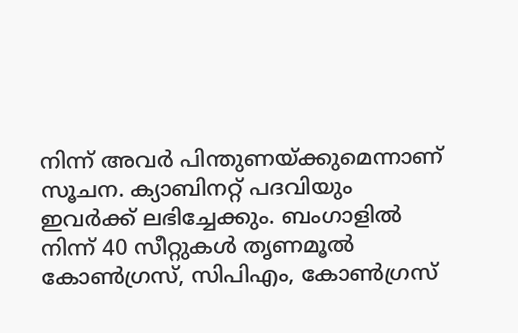നിന്ന് അവര്‍ പിന്തുണയ്ക്കുമെന്നാണ് സൂചന. ക്യാബിനറ്റ് പദവിയും ഇവര്‍ക്ക് ലഭിച്ചേക്കും. ബംഗാളില്‍ നിന്ന് 40 സീറ്റുകള്‍ തൃണമൂല്‍ കോണ്‍ഗ്രസ്, സിപിഎം, കോണ്‍ഗ്രസ്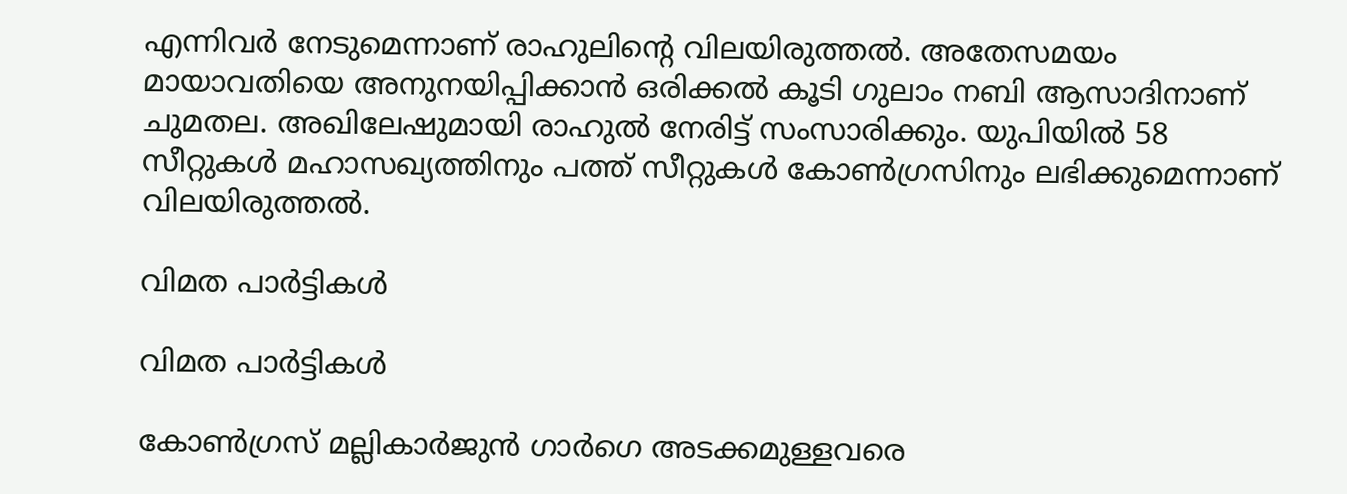എന്നിവര്‍ നേടുമെന്നാണ് രാഹുലിന്റെ വിലയിരുത്തല്‍. അതേസമയം മായാവതിയെ അനുനയിപ്പിക്കാന്‍ ഒരിക്കല്‍ കൂടി ഗുലാം നബി ആസാദിനാണ് ചുമതല. അഖിലേഷുമായി രാഹുല്‍ നേരിട്ട് സംസാരിക്കും. യുപിയില്‍ 58 സീറ്റുകള്‍ മഹാസഖ്യത്തിനും പത്ത് സീറ്റുകള്‍ കോണ്‍ഗ്രസിനും ലഭിക്കുമെന്നാണ് വിലയിരുത്തല്‍.

വിമത പാര്‍ട്ടികള്‍

വിമത പാര്‍ട്ടികള്‍

കോണ്‍ഗ്രസ് മല്ലികാര്‍ജുന്‍ ഗാര്‍ഗെ അടക്കമുള്ളവരെ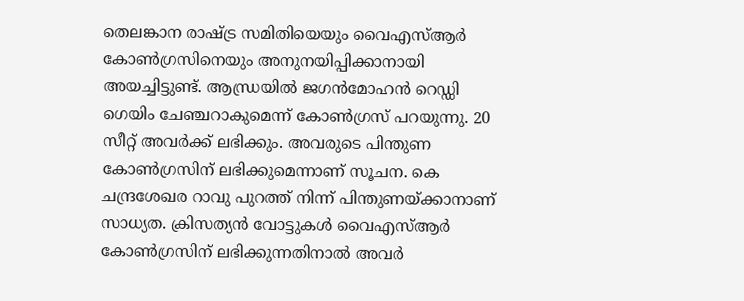തെലങ്കാന രാഷ്ട്ര സമിതിയെയും വൈഎസ്ആര്‍ കോണ്‍ഗ്രസിനെയും അനുനയിപ്പിക്കാനായി അയച്ചിട്ടുണ്ട്. ആന്ധ്രയില്‍ ജഗന്‍മോഹന്‍ റെഡ്ഡി ഗെയിം ചേഞ്ചറാകുമെന്ന് കോണ്‍ഗ്രസ് പറയുന്നു. 20 സീറ്റ് അവര്‍ക്ക് ലഭിക്കും. അവരുടെ പിന്തുണ കോണ്‍ഗ്രസിന് ലഭിക്കുമെന്നാണ് സൂചന. കെ ചന്ദ്രശേഖര റാവു പുറത്ത് നിന്ന് പിന്തുണയ്ക്കാനാണ് സാധ്യത. ക്രിസത്യന്‍ വോട്ടുകള്‍ വൈഎസ്ആര്‍ കോണ്‍ഗ്രസിന് ലഭിക്കുന്നതിനാല്‍ അവര്‍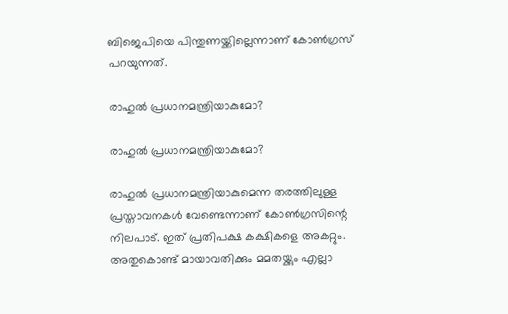ബിജെപിയെ പിന്തുണയ്ക്കില്ലെന്നാണ് കോണ്‍ഗ്രസ് പറയുന്നത്.

രാഹുല്‍ പ്രധാനമന്ത്രിയാകുമോ?

രാഹുല്‍ പ്രധാനമന്ത്രിയാകുമോ?

രാഹുല്‍ പ്രധാനമന്ത്രിയാകുമെന്ന തരത്തിലുള്ള പ്രസ്താവനകള്‍ വേണ്ടെന്നാണ് കോണ്‍ഗ്രസിന്റെ നിലപാട്. ഇത് പ്രതിപക്ഷ കക്ഷികളെ അകറ്റും. അതുകൊണ്ട് മായാവതിക്കും മമതയ്ക്കും എല്ലാ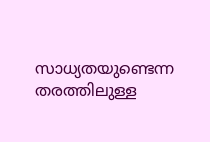സാധ്യതയുണ്ടെന്ന തരത്തിലുള്ള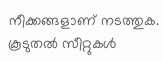നീക്കങ്ങളാണ് നടത്തുക. കൂടുതല്‍ സീറ്റുകള്‍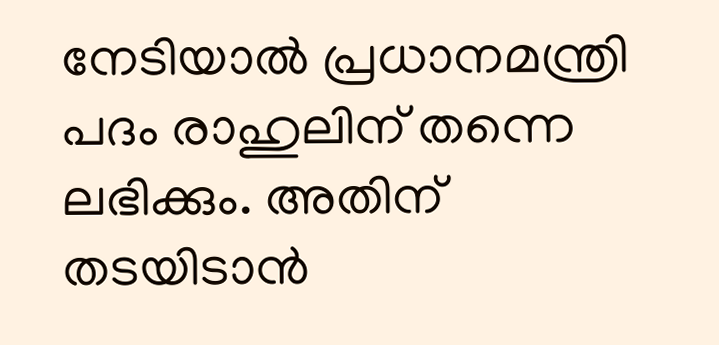നേടിയാല്‍ പ്രധാനമന്ത്രി പദം രാഹുലിന് തന്നെ ലഭിക്കും. അതിന് തടയിടാന്‍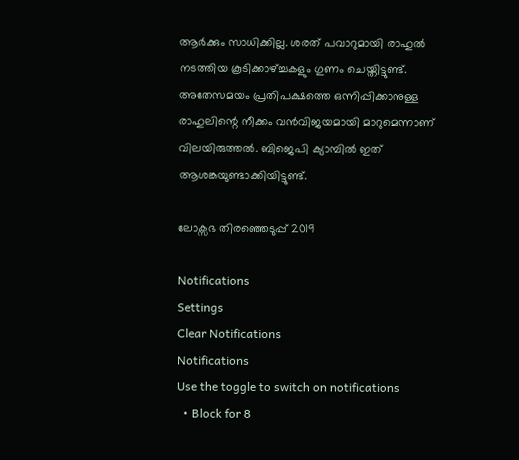ആര്‍ക്കും സാധിക്കില്ല. ശരത് പവാറുമായി രാഹുല്‍ നടത്തിയ കൂടിക്കാഴ്ച്ചകളും ഗുണം ചെയ്തിട്ടുണ്ട്. അതേസമയം പ്രതിപക്ഷത്തെ ഒന്നിപ്പിക്കാനുള്ള രാഹുലിന്റെ നീക്കം വന്‍വിജയമായി മാറുമെന്നാണ് വിലയിരുത്തല്‍. ബിജെപി ക്യാമ്പില്‍ ഇത് ആശങ്കയുണ്ടാക്കിയിട്ടുണ്ട്.

ലോക്സഭ തിരഞ്ഞെടുപ്പ് 2019

Notifications
Settings
Clear Notifications
Notifications
Use the toggle to switch on notifications
  • Block for 8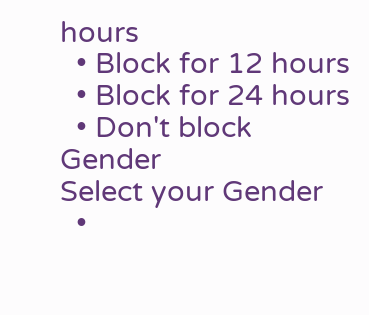hours
  • Block for 12 hours
  • Block for 24 hours
  • Don't block
Gender
Select your Gender
  •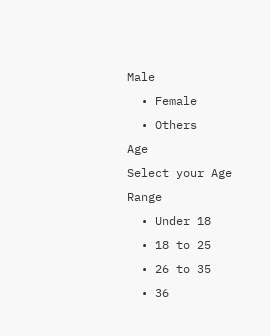Male
  • Female
  • Others
Age
Select your Age Range
  • Under 18
  • 18 to 25
  • 26 to 35
  • 36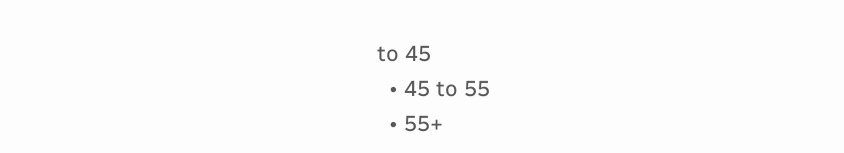to 45
  • 45 to 55
  • 55+